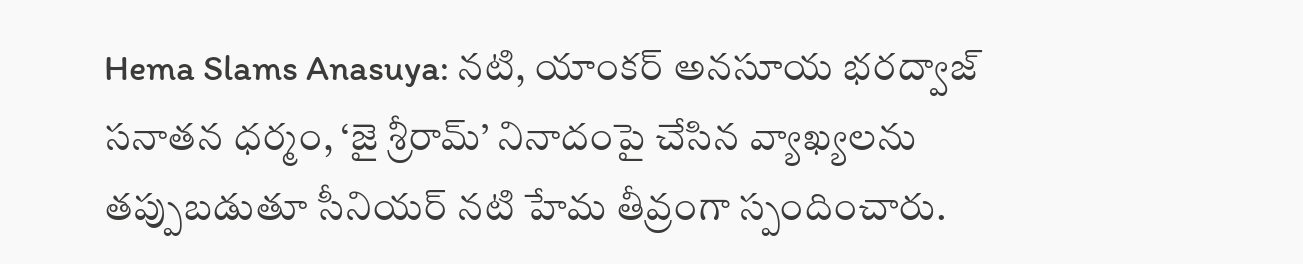Hema Slams Anasuya: నటి, యాంకర్ అనసూయ భరద్వాజ్ సనాతన ధర్మం, ‘జై శ్రీరామ్’ నినాదంపై చేసిన వ్యాఖ్యలను తప్పుబడుతూ సీనియర్ నటి హేమ తీవ్రంగా స్పందించారు.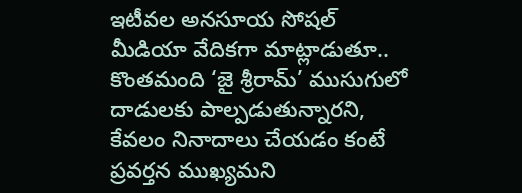ఇటీవల అనసూయ సోషల్ మీడియా వేదికగా మాట్లాడుతూ.. కొంతమంది ‘జై శ్రీరామ్’ ముసుగులో దాడులకు పాల్పడుతున్నారని, కేవలం నినాదాలు చేయడం కంటే ప్రవర్తన ముఖ్యమని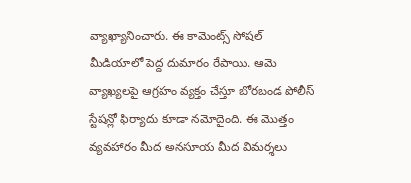వ్యాఖ్యానించారు. ఈ కామెంట్స్ సోషల్ మీడియాలో పెద్ద దుమారం రేపాయి. ఆమె వ్యాఖ్యలపై ఆగ్రహం వ్యక్తం చేస్తూ బోరబండ పోలీస్ స్టేషన్లో ఫిర్యాదు కూడా నమోదైంది. ఈ మొత్తం వ్యవహారం మీద అనసూయ మీద విమర్శలు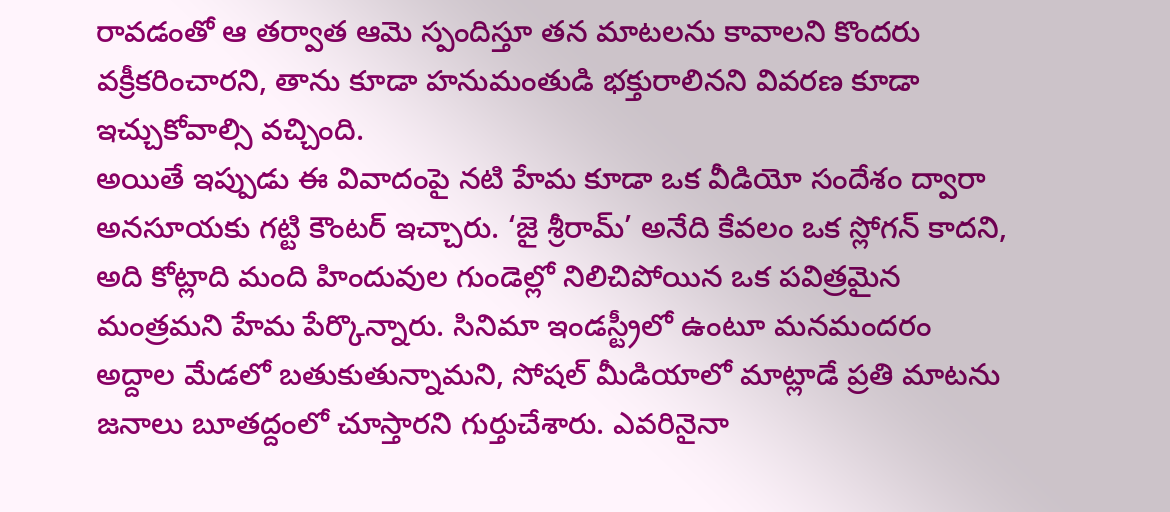రావడంతో ఆ తర్వాత ఆమె స్పందిస్తూ తన మాటలను కావాలని కొందరు వక్రీకరించారని, తాను కూడా హనుమంతుడి భక్తురాలినని వివరణ కూడా ఇచ్చుకోవాల్సి వచ్చింది.
అయితే ఇప్పుడు ఈ వివాదంపై నటి హేమ కూడా ఒక వీడియో సందేశం ద్వారా అనసూయకు గట్టి కౌంటర్ ఇచ్చారు. ‘జై శ్రీరామ్’ అనేది కేవలం ఒక స్లోగన్ కాదని, అది కోట్లాది మంది హిందువుల గుండెల్లో నిలిచిపోయిన ఒక పవిత్రమైన మంత్రమని హేమ పేర్కొన్నారు. సినిమా ఇండస్ట్రీలో ఉంటూ మనమందరం అద్దాల మేడలో బతుకుతున్నామని, సోషల్ మీడియాలో మాట్లాడే ప్రతి మాటను జనాలు బూతద్దంలో చూస్తారని గుర్తుచేశారు. ఎవరినైనా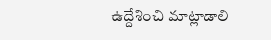ఉద్దేశించి మాట్లాడాలి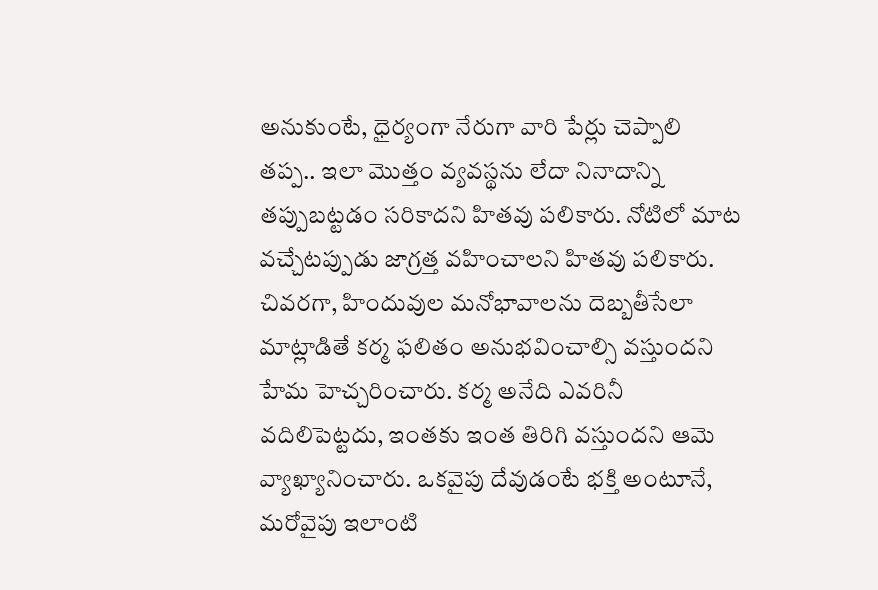అనుకుంటే, ధైర్యంగా నేరుగా వారి పేర్లు చెప్పాలి తప్ప.. ఇలా మొత్తం వ్యవస్థను లేదా నినాదాన్ని తప్పుబట్టడం సరికాదని హితవు పలికారు. నోటిలో మాట వచ్చేటప్పుడు జాగ్రత్త వహించాలని హితవు పలికారు.
చివరగా, హిందువుల మనోభావాలను దెబ్బతీసేలా మాట్లాడితే కర్మ ఫలితం అనుభవించాల్సి వస్తుందని హేమ హెచ్చరించారు. కర్మ అనేది ఎవరినీ వదిలిపెట్టదు, ఇంతకు ఇంత తిరిగి వస్తుందని ఆమె వ్యాఖ్యానించారు. ఒకవైపు దేవుడంటే భక్తి అంటూనే, మరోవైపు ఇలాంటి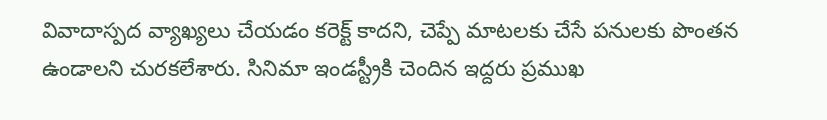వివాదాస్పద వ్యాఖ్యలు చేయడం కరెక్ట్ కాదని, చెప్పే మాటలకు చేసే పనులకు పొంతన ఉండాలని చురకలేశారు. సినిమా ఇండస్ట్రీకి చెందిన ఇద్దరు ప్రముఖ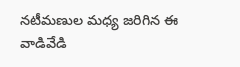నటీమణుల మధ్య జరిగిన ఈ వాడివేడి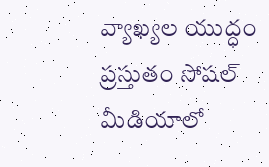వ్యాఖ్యల యుద్ధం ప్రస్తుతం సోషల్ మీడియాలో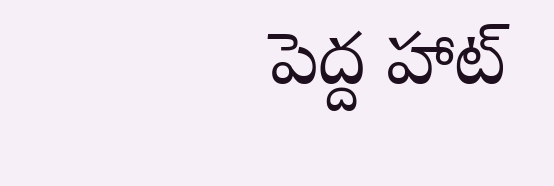పెద్ద హాట్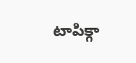టాపిక్గా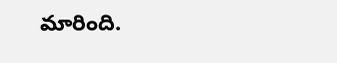మారింది.